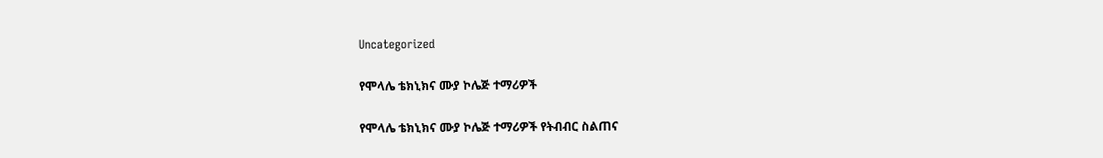Uncategorized

የሞላሌ ቴክኒክና ሙያ ኮሌጅ ተማሪዎች

የሞላሌ ቴክኒክና ሙያ ኮሌጅ ተማሪዎች የትብብር ስልጠና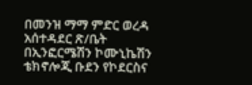በመንዝ ማማ ምድር ወረዳ አሰተዳደር ጽ/ቤት በኢንፎርሜሽን ኮሙኒኬሽን ቴክኖሎጂ ቡደን የኮደርስና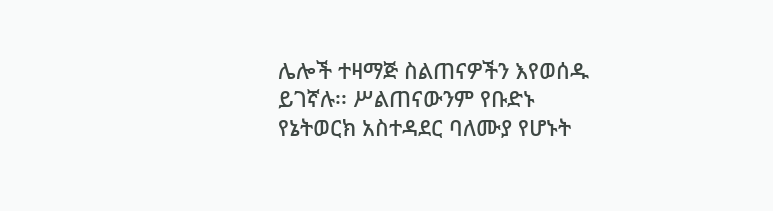ሌሎች ተዛማጅ ስልጠናዎችን እየወሰዱ ይገኛሉ፡፡ ሥልጠናውንም የቡድኑ የኔትወርክ አስተዳደር ባለሙያ የሆኑት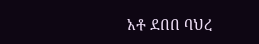አቶ ደበበ ባህረ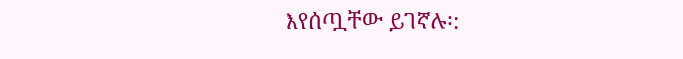እየሰጧቸው ይገኛሉ፡: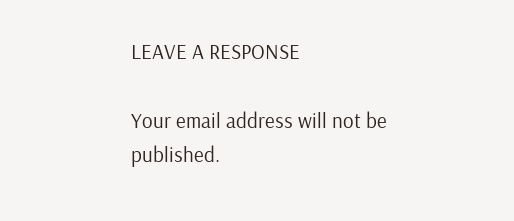LEAVE A RESPONSE

Your email address will not be published.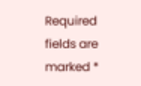Required fields are marked *